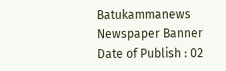Batukammanews
Newspaper Banner
Date of Publish : 02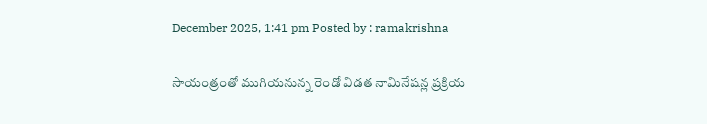December 2025, 1:41 pm Posted by : ramakrishna

సాయంత్రంతో ముగియనున్న రెండో విడత నామినేషన్ల ప్రక్రియ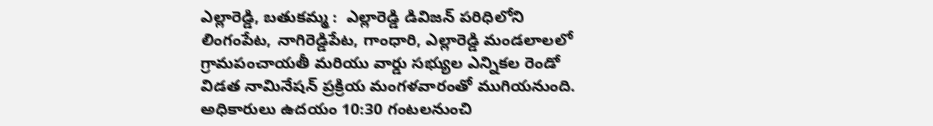ఎల్లారెడ్డి, బతుకమ్మ :  ఎల్లారెడ్డి డివిజన్ పరిధిలోని లింగంపేట, నాగిరెడ్డిపేట, గాంధారి, ఎల్లారెడ్డి మండలాలలో గ్రామపంచాయతీ మరియు వార్డు సభ్యుల ఎన్నికల రెండో విడత నామినేషన్ ప్రక్రియ మంగళవారంతో ముగియనుంది.  అధికారులు ఉదయం 10:30 గంటలనుంచి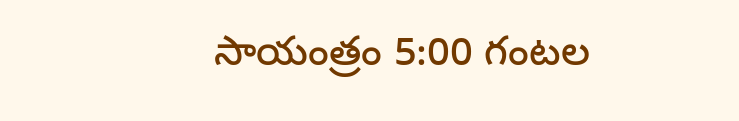సాయంత్రం 5:00 గంటల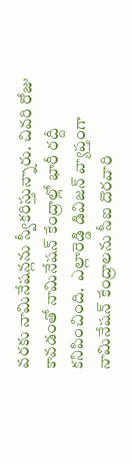వరకు నామినేషన్లను స్వీకరిస్తున్నారు. చివరి రోజు కావడంతో నామినేషన్ కేంద్రాల్లో భారీ రద్దీ కనిపించింది.  ఎల్లారెడ్డి డివిజన్ వ్యాప్తంగా నామినేషన్ కేంద్రాలను సీఐ దొరవారి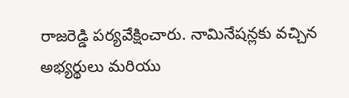రాజరెడ్డి పర్యవేక్షించారు. నామినేషన్లకు వచ్చిన అభ్యర్థులు మరియు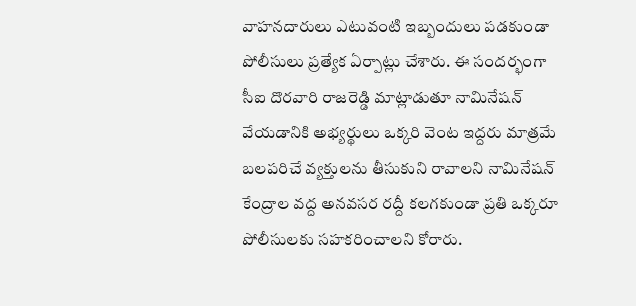వాహనదారులు ఎటువంటి ఇబ్బందులు పడకుండా పోలీసులు ప్రత్యేక ఏర్పాట్లు చేశారు. ఈ సందర్భంగా సీఐ దొరవారి రాజరెడ్డి మాట్లాడుతూ నామినేషన్ వేయడానికి అభ్యర్థులు ఒక్కరి వెంట ఇద్దరు మాత్రమే బలపరిచే వ్యక్తులను తీసుకుని రావాలని నామినేషన్ కేంద్రాల వద్ద అనవసర రద్దీ కలగకుండా ప్రతి ఒక్కరూ పోలీసులకు సహకరించాలని కోరారు.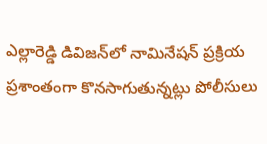ఎల్లారెడ్డి డివిజన్‌లో నామినేషన్ ప్రక్రియ ప్రశాంతంగా కొనసాగుతున్నట్లు పోలీసులు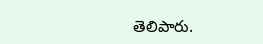తెలిపారు.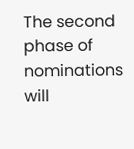The second phase of nominations will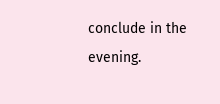conclude in the evening.